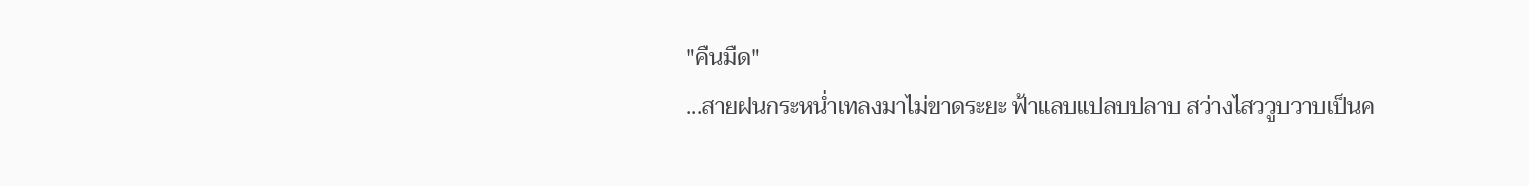"คืนมืด"
...สายฝนกระหน่ำเทลงมาไม่ขาดระยะ ฟ้าแลบแปลบปลาบ สว่างไสววูบวาบเป็นค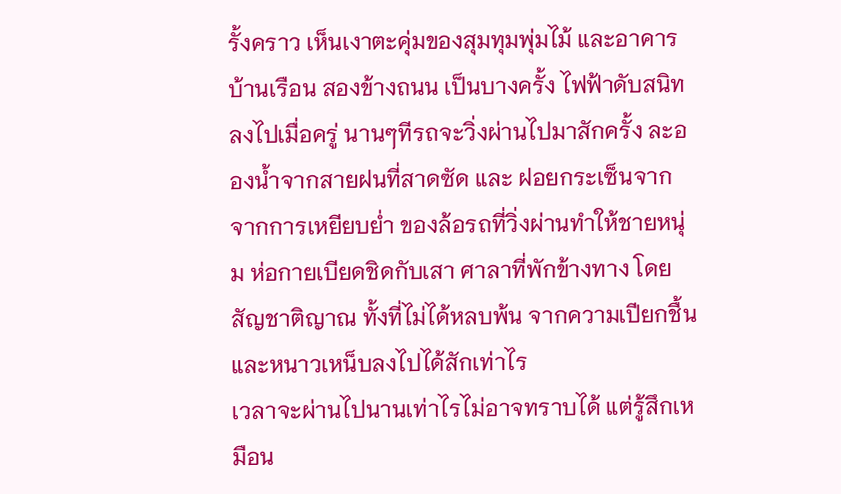รั้งคราว เห็นเงาตะคุ่มของสุมทุมพุ่มไม้ และอาคารบ้านเรือน สองข้างถนน เป็นบางครั้ง ไฟฟ้าดับสนิทลงไปเมื่อครู่ นานๆทีรถจะวิ่งผ่านไปมาสักครั้ง ละอองน้ำจากสายฝนที่สาดซัด และ ฝอยกระเซ็นจาก จากการเหยียบย่ำ ของล้อรถที่วิ่งผ่านทำให้ชายหนุ่ม ห่อกายเบียดชิดกับเสา ศาลาที่พักข้างทาง โดยสัญชาติญาณ ทั้งที่ไม่ได้หลบพ้น จากความเปียกชื้นและหนาวเหน็บลงไปได้สักเท่าไร
เวลาจะผ่านไปนานเท่าไรไม่อาจทราบได้ แต่รู้สึกเหมือน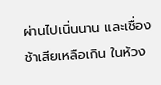ผ่านไปเนิ่นนาน และเชื่องช้าเสียเหลือเกิน ในห้วง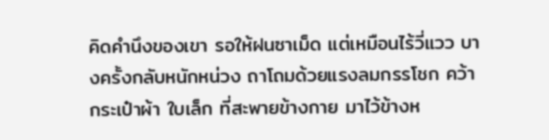คิดคำนึงของเขา รอให้ฝนซาเม็ด แต่เหมือนไร้วี่แวว บางครั้งกลับหนักหน่วง ถาโถมด้วยแรงลมกรรโชก คว้ากระเป๋าผ้า ใบเล็ก ที่สะพายข้างกาย มาไว้ข้างห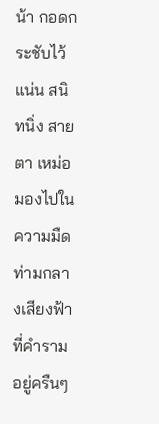น้า กอดกระชับไว้แน่น สนิทนิ่ง สายตา เหม่อมองไปในความมืด ท่ามกลางเสียงฟ้า ที่คำรามอยู่ครืนๆ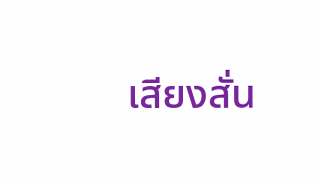เสียงสั่น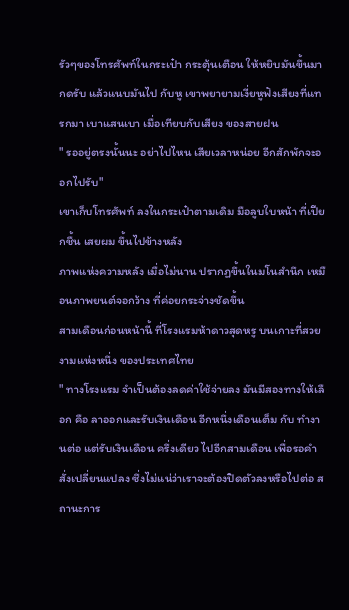รัวๆของโทรศัพท์ในกระเป๋า กระตุ้นเตือน ให้หยิบมันขึ้นมากดรับ แล้วแนบมันไป กับหู เขาพยายามเงี่ยหูฟังเสียงที่แทรกมา เบาแสนเบา เมื่อเทียบกับเสียง ของสายฝน
" รออยู่ตรงนั้นนะ อย่าไปไหน เสียเวลาหน่อย อีกสักพักจะออกไปรับ"
เขาเก็บโทรศัพท์ ลงในกระเป๋าตามเดิม มือลูบใบหน้า ที่เปียกชื้น เสยผม ขึ้นไปข้างหลัง
ภาพแห่งความหลัง เมื่อไม่นาน ปรากฏขึ้นในมโนสำนึก เหมือนภาพยนต์จอกว้าง ที่ค่อยกระจ่างชัดขึ้น
สามเดือนก่อนหน้านี้ ที่โรงแรมห้าดาวสุดหรู บนเกาะที่สวยงามแห่งหนึ่ง ของประเทศไทย
" ทางโรงแรม จำเป็นต้องลดค่าใช้จ่ายลง มันมีสองทางให้เลือก คือ ลาออกและรับเงินเดือน อีกหนึ่งเดือนเต็ม กับ ทำงานต่อ แต่รับเงินเดือน ครึ่งเดียว ไปอีกสามเดือน เพื่อรอคำสั่งเปลี่ยนแปลง ซึ่งไม่แน่ว่าเราจะต้องปิดตัวลงหรือไปต่อ สถานะการ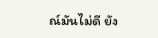ณ์มันไม่ดี ยัง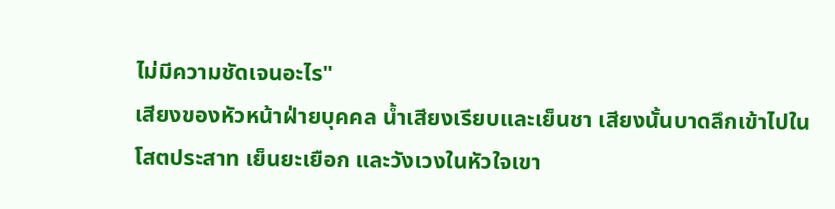ไม่มีความชัดเจนอะไร"
เสียงของหัวหน้าฝ่ายบุคคล น้ำเสียงเรียบและเย็นชา เสียงนั้นบาดลึกเข้าไปในโสตประสาท เย็นยะเยือก และวังเวงในหัวใจเขา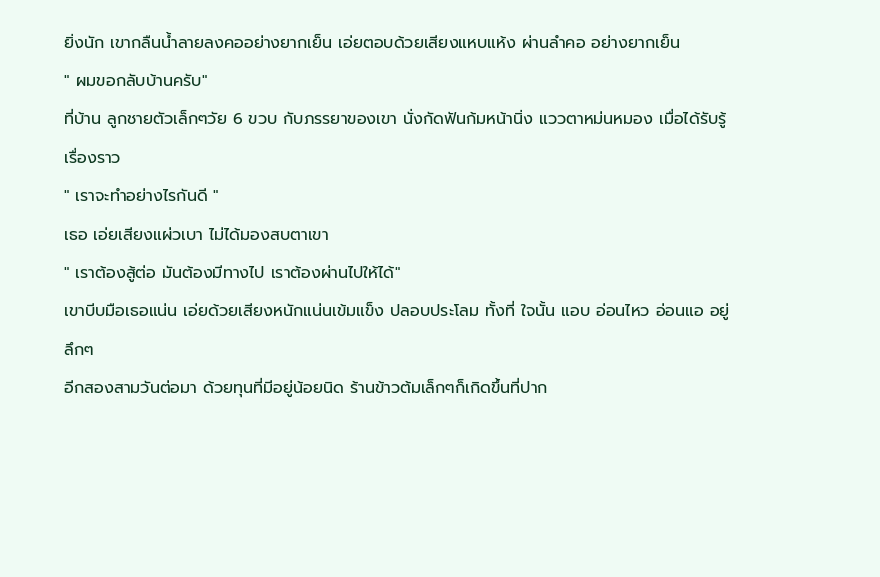ยิ่งนัก เขากลืนน้ำลายลงคออย่างยากเย็น เอ่ยตอบด้วยเสียงแหบแห้ง ผ่านลำคอ อย่างยากเย็น
" ผมขอกลับบ้านครับ"
ที่บ้าน ลูกชายตัวเล็กๆวัย 6 ขวบ กับภรรยาของเขา นั่งกัดฟันก้มหน้านิ่ง แววตาหม่นหมอง เมื่อได้รับรู้เรื่องราว
" เราจะทำอย่างไรกันดี "
เธอ เอ่ยเสียงแผ่วเบา ไม่ได้มองสบตาเขา
" เราต้องสู้ต่อ มันต้องมีทางไป เราต้องผ่านไปให้ได้"
เขาบีบมือเธอแน่น เอ่ยด้วยเสียงหนักแน่นเข้มแข็ง ปลอบประโลม ทั้งที่ ใจนั้น แอบ อ่อนไหว อ่อนแอ อยู่ลึกๆ
อีกสองสามวันต่อมา ด้วยทุนที่มีอยู่น้อยนิด ร้านข้าวต้มเล็กๆก็เกิดขึ้นที่ปาก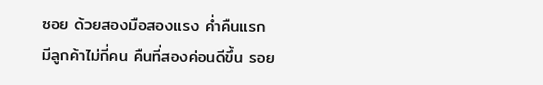ซอย ด้วยสองมือสองแรง ค่ำคืนแรก มีลูกค้าไม่กี่คน คืนที่สองค่อนดีขึ้น รอย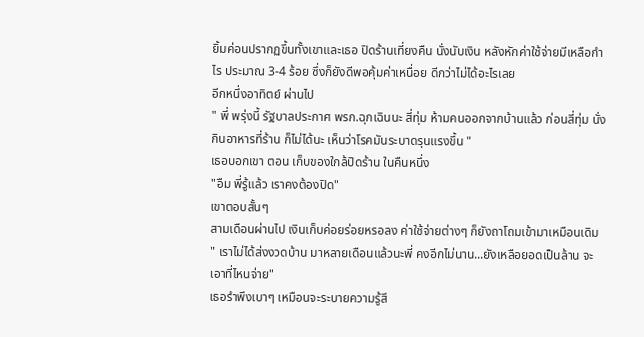ยิ้มค่อนปรากฏขึ้นทั้งเขาและเธอ ปิดร้านเที่ยงคืน นั่งนับเงิน หลังหักค่าใช้จ่ายมีเหลือกำไร ประมาณ 3-4 ร้อย ซึ่งก็ยังดีพอคุ้มค่าเหนื่อย ดีกว่าไม่ได้อะไรเลย
อีกหนึ่งอาทิตย์ ผ่านไป
" พี่ พรุ่งนี้ รัฐบาลประกาศ พรก.ฉุกเฉินนะ สี่ทุ่ม ห้ามคนออกจากบ้านแล้ว ก่อนสี่ทุ่ม นั่งกินอาหารที่ร้าน ก็ไม่ได้นะ เห็นว่าโรคมันระบาดรุนแรงขึ้น "
เธอบอกเขา ตอน เก็บของใกล้ปิดร้าน ในคืนหนึ่ง
"อืม พี่รู้แล้ว เราคงต้องปิด"
เขาตอบสั้นๆ
สามเดือนผ่านไป เงินเก็บค่อยร่อยหรอลง ค่าใช้จ่ายต่างๆ ก็ยังถาโถมเข้ามาเหมือนเดิม
" เราไม่ได้ส่งงวดบ้าน มาหลายเดือนแล้วนะพี่ คงอีกไม่นาน...ยังเหลือยอดเป็นล้าน จะเอาที่ไหนจ่าย"
เธอรำพึงเบาๆ เหมือนจะระบายความรู้สึ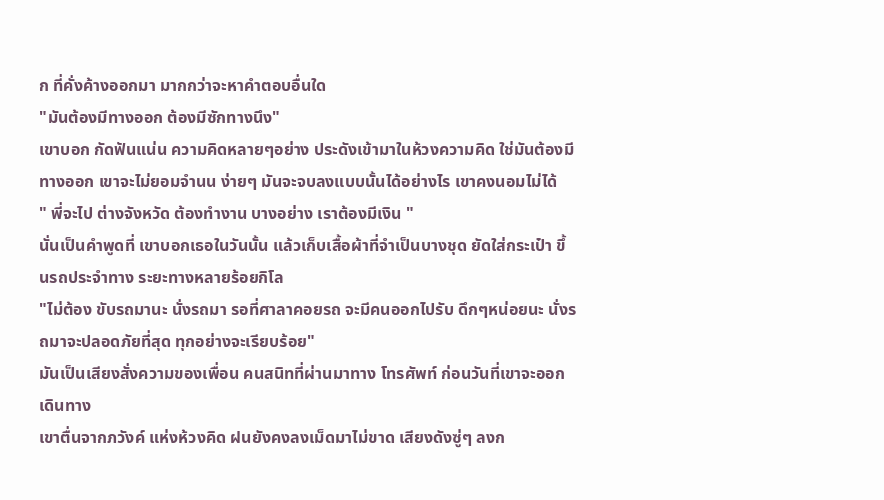ก ที่คั่งค้างออกมา มากกว่าจะหาคำตอบอื่นใด
"มันต้องมีทางออก ต้องมีซักทางนึง"
เขาบอก กัดฟันแน่น ความคิดหลายๆอย่าง ประดังเข้ามาในห้วงความคิด ใช่มันต้องมีทางออก เขาจะไม่ยอมจำนน ง่ายๆ มันจะจบลงแบบนั้นได้อย่างไร เขาคงนอมไม่ได้
" พี่จะไป ต่างจังหวัด ต้องทำงาน บางอย่าง เราต้องมีเงิน "
นั่นเป็นคำพูดที่ เขาบอกเธอในวันนั้น แล้วเก็บเสื้อผ้าที่จำเป็นบางชุด ยัดใส่กระเป๋า ขึ้นรถประจำทาง ระยะทางหลายร้อยกิโล
"ไม่ต้อง ขับรถมานะ นั่งรถมา รอที่ศาลาคอยรถ จะมีคนออกไปรับ ดึกๆหน่อยนะ นั่งรถมาจะปลอดภัยที่สุด ทุกอย่างจะเรียบร้อย"
มันเป็นเสียงสั่งความของเพื่อน คนสนิทที่ผ่านมาทาง โทรศัพท์ ก่อนวันที่เขาจะออกเดินทาง
เขาตื่นจากภวังค์ แห่งห้วงคิด ฝนยังคงลงเม็ดมาไม่ขาด เสียงดังซู่ๆ ลงก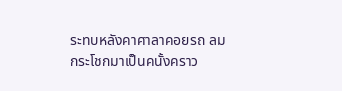ระทบหลังคาศาลาคอยรถ ลมกระโชกมาเป็นคนั้งคราว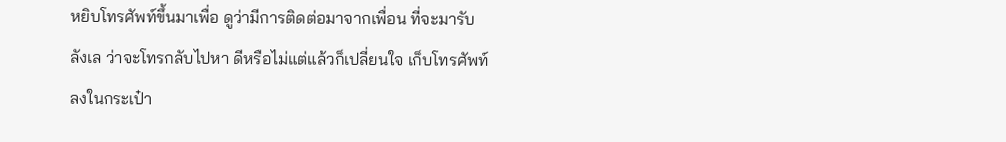หยิบโทรศัพท์ขึ้นมาเพื่อ ดูว่ามีการติดต่อมาจากเพื่อน ที่จะมารับ ลังเล ว่าจะโทรกลับไปหา ดีหรือไม่แต่แล้วก็เปลี่ยนใจ เก็บโทรศัพท์ ลงในกระเป๋า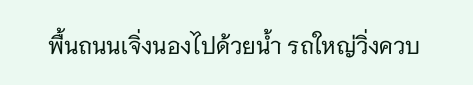พื้นถนนเจิ่งนองไปด้วยน้ำ รถใหญ่วิ่งควบ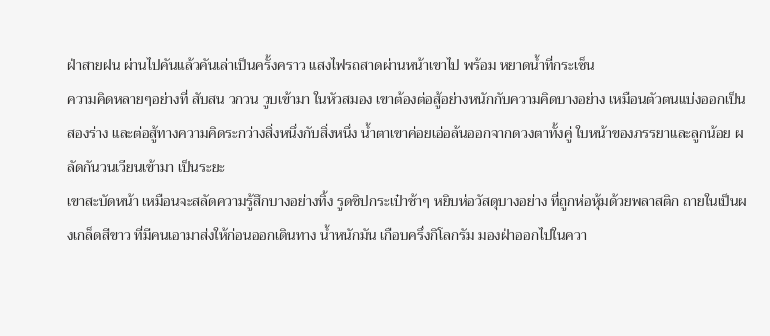ฝ่าสายฝน ผ่านไปคันแล้วคันเล่าเป็นครั้งคราว แสงไฟรถสาดผ่านหน้าเขาไป พร้อม หยาดน้ำที่กระเซ็น
ความคิดหลายๆอย่างที่ สับสน วกวน วูบเข้ามา ในหัวสมอง เขาต้องต่อสู้อย่างหนักกับความคิดบางอย่าง เหมือนตัวตนแบ่งออกเป็นสองร่าง และต่อสู้ทางความคิดระกว่างสิ่งหนึ่งกับสิ่งหนึ่ง น้ำตาเขาค่อยเอ่อล้นออกจากดวงตาทั้งคู่ ใบหน้าของภรรยาและลูกน้อย ผลัดกันวนเวียนเข้ามา เป็นระยะ
เขาสะบัดหน้า เหมือนจะสลัดความรู้สึกบางอย่างทิ้ง รูดซิปกระเป๋าช้าๆ หยิบห่อวัสดุบางอย่าง ที่ถูกห่อหุ้มด้วยพลาสติก ถายในเป็นผงเกล็ดสีขาว ที่มีคนเอามาส่งให้ก่อนออกเดินทาง น้ำหนักมัน เกือบครึ่งกิโลกรัม มองฝ่าออกไปในควา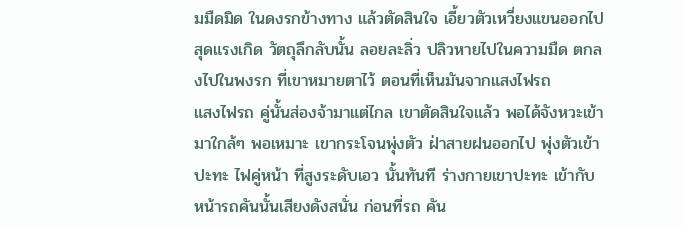มมืดมิด ในดงรกข้างทาง แล้วตัดสินใจ เอี้ยวตัวเหวี่ยงแขนออกไปสุดแรงเกิด วัตถุลึกลับนั้น ลอยละลิ่ว ปลิวหายไปในความมืด ตกลงไปในพงรก ที่เขาหมายตาไว้ ตอนที่เห็นมันจากแสงไฟรถ
แสงไฟรถ คู่นั้นส่องจ้ามาแต่ไกล เขาตัดสินใจแล้ว พอได้จังหวะเข้ามาใกล้ๆ พอเหมาะ เขากระโจนพุ่งตัว ฝ่าสายฝนออกไป พุ่งตัวเข้าปะทะ ไฟคู่หน้า ที่สูงระดับเอว นั้นทันที ร่างกายเขาปะทะ เข้ากับหน้ารถคันนั้นเสียงดังสนั่น ก่อนที่รถ คัน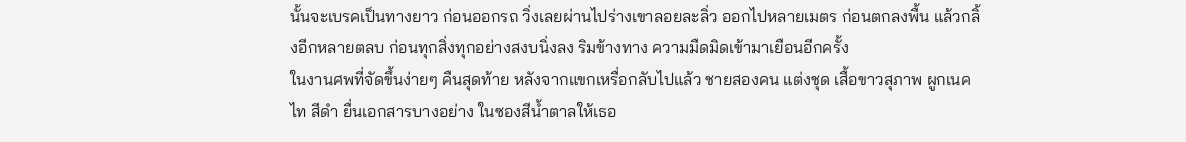นั้นจะเบรคเป็นทางยาว ก่อนออกรถ วิ่งเลยผ่านไปร่างเขาลอยละลิ่ว ออกไปหลายเมตร ก่อนตกลงพื้น แล้วกลิ้งอีกหลายตลบ ก่อนทุกสิ่งทุกอย่างสงบนิ่งลง ริมข้างทาง ความมืดมิดเข้ามาเยือนอีกครั้ง
ในงานศพที่จัดขึ้นง่ายๆ คืนสุดท้าย หลังจากแขกเหรื่อกลับไปแล้ว ชายสองคน แต่งชุด เสื้อขาวสุภาพ ผูกเนคไท สีดำ ยื่นเอกสารบางอย่าง ในซองสีน้ำตาลให้เธอ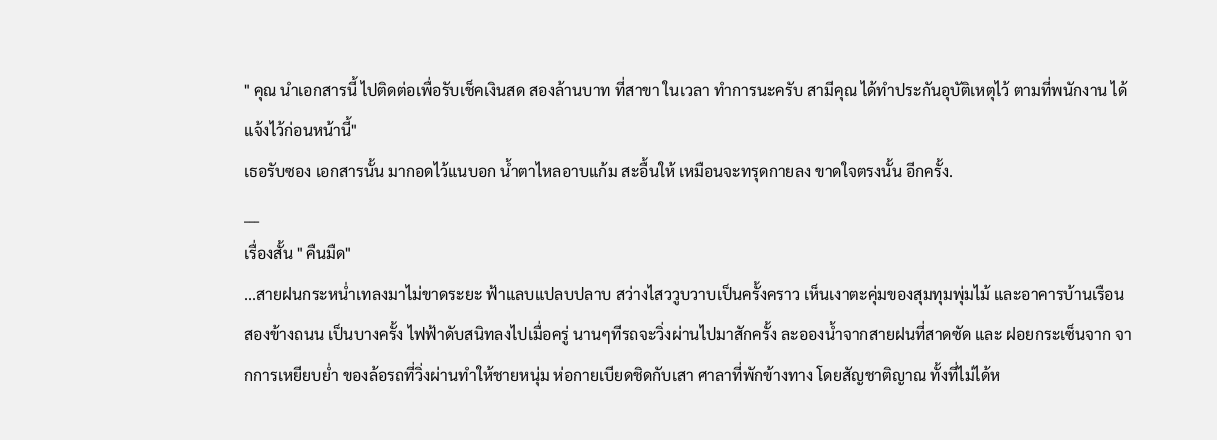" คุณ นำเอกสารนี้ ไปติดต่อเพื่อรับเช็คเงินสด สองล้านบาท ที่สาขา ในเวลา ทำการนะครับ สามีคุณ ได้ทำประกันอุบัติเหตุไว้ ตามที่พนักงาน ได้แจ้งไว้ก่อนหน้านี้"
เธอรับซอง เอกสารนั้น มากอดไว้แนบอก น้ำตาไหลอาบแก้ม สะอื้นให้ เหมือนจะทรุดกายลง ขาดใจตรงนั้น อีกครั้ง.
___
เรื่องสั้น " คืนมืด"
...สายฝนกระหน่ำเทลงมาไม่ขาดระยะ ฟ้าแลบแปลบปลาบ สว่างไสววูบวาบเป็นครั้งคราว เห็นเงาตะคุ่มของสุมทุมพุ่มไม้ และอาคารบ้านเรือน สองข้างถนน เป็นบางครั้ง ไฟฟ้าดับสนิทลงไปเมื่อครู่ นานๆทีรถจะวิ่งผ่านไปมาสักครั้ง ละอองน้ำจากสายฝนที่สาดซัด และ ฝอยกระเซ็นจาก จากการเหยียบย่ำ ของล้อรถที่วิ่งผ่านทำให้ชายหนุ่ม ห่อกายเบียดชิดกับเสา ศาลาที่พักข้างทาง โดยสัญชาติญาณ ทั้งที่ไม่ได้ห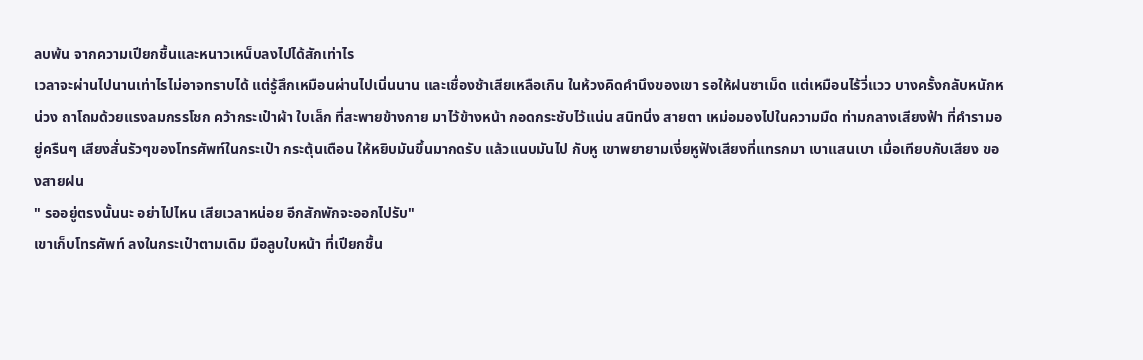ลบพ้น จากความเปียกชื้นและหนาวเหน็บลงไปได้สักเท่าไร
เวลาจะผ่านไปนานเท่าไรไม่อาจทราบได้ แต่รู้สึกเหมือนผ่านไปเนิ่นนาน และเชื่องช้าเสียเหลือเกิน ในห้วงคิดคำนึงของเขา รอให้ฝนซาเม็ด แต่เหมือนไร้วี่แวว บางครั้งกลับหนักหน่วง ถาโถมด้วยแรงลมกรรโชก คว้ากระเป๋าผ้า ใบเล็ก ที่สะพายข้างกาย มาไว้ข้างหน้า กอดกระชับไว้แน่น สนิทนิ่ง สายตา เหม่อมองไปในความมืด ท่ามกลางเสียงฟ้า ที่คำรามอยู่ครืนๆ เสียงสั่นรัวๆของโทรศัพท์ในกระเป๋า กระตุ้นเตือน ให้หยิบมันขึ้นมากดรับ แล้วแนบมันไป กับหู เขาพยายามเงี่ยหูฟังเสียงที่แทรกมา เบาแสนเบา เมื่อเทียบกับเสียง ของสายฝน
" รออยู่ตรงนั้นนะ อย่าไปไหน เสียเวลาหน่อย อีกสักพักจะออกไปรับ"
เขาเก็บโทรศัพท์ ลงในกระเป๋าตามเดิม มือลูบใบหน้า ที่เปียกชื้น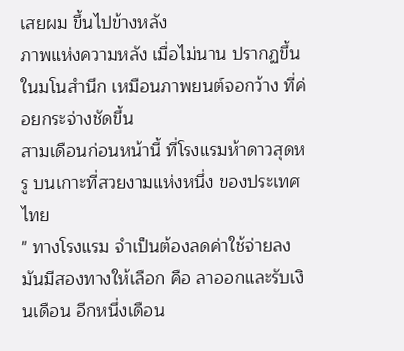เสยผม ขึ้นไปข้างหลัง
ภาพแห่งความหลัง เมื่อไม่นาน ปรากฏขึ้นในมโนสำนึก เหมือนภาพยนต์จอกว้าง ที่ค่อยกระจ่างชัดขึ้น
สามเดือนก่อนหน้านี้ ที่โรงแรมห้าดาวสุดหรู บนเกาะที่สวยงามแห่งหนึ่ง ของประเทศไทย
" ทางโรงแรม จำเป็นต้องลดค่าใช้จ่ายลง มันมีสองทางให้เลือก คือ ลาออกและรับเงินเดือน อีกหนึ่งเดือน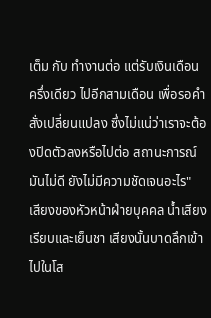เต็ม กับ ทำงานต่อ แต่รับเงินเดือน ครึ่งเดียว ไปอีกสามเดือน เพื่อรอคำสั่งเปลี่ยนแปลง ซึ่งไม่แน่ว่าเราจะต้องปิดตัวลงหรือไปต่อ สถานะการณ์มันไม่ดี ยังไม่มีความชัดเจนอะไร"
เสียงของหัวหน้าฝ่ายบุคคล น้ำเสียงเรียบและเย็นชา เสียงนั้นบาดลึกเข้าไปในโส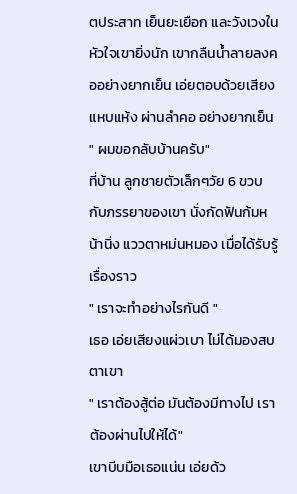ตประสาท เย็นยะเยือก และวังเวงในหัวใจเขายิ่งนัก เขากลืนน้ำลายลงคออย่างยากเย็น เอ่ยตอบด้วยเสียงแหบแห้ง ผ่านลำคอ อย่างยากเย็น
" ผมขอกลับบ้านครับ"
ที่บ้าน ลูกชายตัวเล็กๆวัย 6 ขวบ กับภรรยาของเขา นั่งกัดฟันก้มหน้านิ่ง แววตาหม่นหมอง เมื่อได้รับรู้เรื่องราว
" เราจะทำอย่างไรกันดี "
เธอ เอ่ยเสียงแผ่วเบา ไม่ได้มองสบตาเขา
" เราต้องสู้ต่อ มันต้องมีทางไป เราต้องผ่านไปให้ได้"
เขาบีบมือเธอแน่น เอ่ยด้ว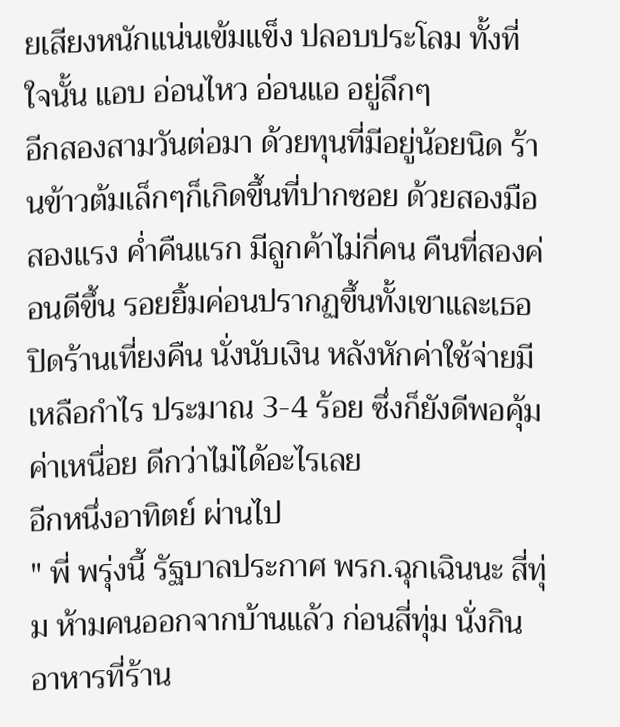ยเสียงหนักแน่นเข้มแข็ง ปลอบประโลม ทั้งที่ ใจนั้น แอบ อ่อนไหว อ่อนแอ อยู่ลึกๆ
อีกสองสามวันต่อมา ด้วยทุนที่มีอยู่น้อยนิด ร้านข้าวต้มเล็กๆก็เกิดขึ้นที่ปากซอย ด้วยสองมือสองแรง ค่ำคืนแรก มีลูกค้าไม่กี่คน คืนที่สองค่อนดีขึ้น รอยยิ้มค่อนปรากฏขึ้นทั้งเขาและเธอ ปิดร้านเที่ยงคืน นั่งนับเงิน หลังหักค่าใช้จ่ายมีเหลือกำไร ประมาณ 3-4 ร้อย ซึ่งก็ยังดีพอคุ้มค่าเหนื่อย ดีกว่าไม่ได้อะไรเลย
อีกหนึ่งอาทิตย์ ผ่านไป
" พี่ พรุ่งนี้ รัฐบาลประกาศ พรก.ฉุกเฉินนะ สี่ทุ่ม ห้ามคนออกจากบ้านแล้ว ก่อนสี่ทุ่ม นั่งกินอาหารที่ร้าน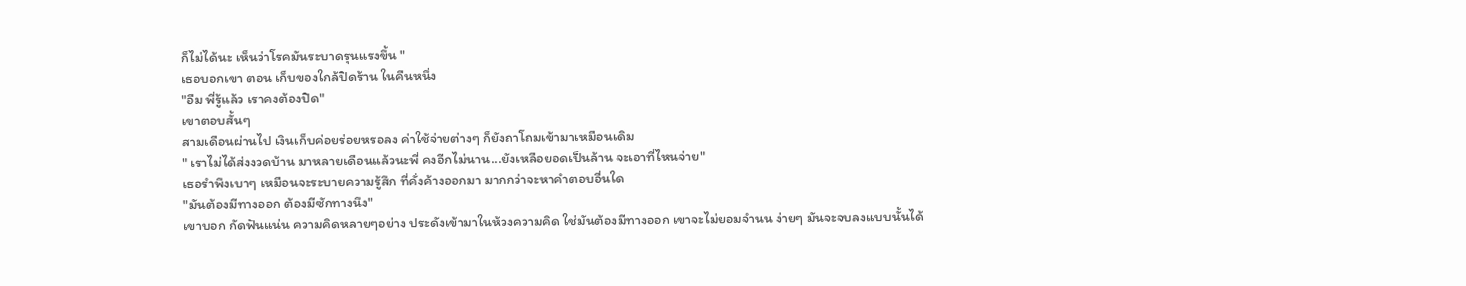ก็ไม่ได้นะ เห็นว่าโรคมันระบาดรุนแรงขึ้น "
เธอบอกเขา ตอน เก็บของใกล้ปิดร้าน ในคืนหนึ่ง
"อืม พี่รู้แล้ว เราคงต้องปิด"
เขาตอบสั้นๆ
สามเดือนผ่านไป เงินเก็บค่อยร่อยหรอลง ค่าใช้จ่ายต่างๆ ก็ยังถาโถมเข้ามาเหมือนเดิม
" เราไม่ได้ส่งงวดบ้าน มาหลายเดือนแล้วนะพี่ คงอีกไม่นาน...ยังเหลือยอดเป็นล้าน จะเอาที่ไหนจ่าย"
เธอรำพึงเบาๆ เหมือนจะระบายความรู้สึก ที่คั่งค้างออกมา มากกว่าจะหาคำตอบอื่นใด
"มันต้องมีทางออก ต้องมีซักทางนึง"
เขาบอก กัดฟันแน่น ความคิดหลายๆอย่าง ประดังเข้ามาในห้วงความคิด ใช่มันต้องมีทางออก เขาจะไม่ยอมจำนน ง่ายๆ มันจะจบลงแบบนั้นได้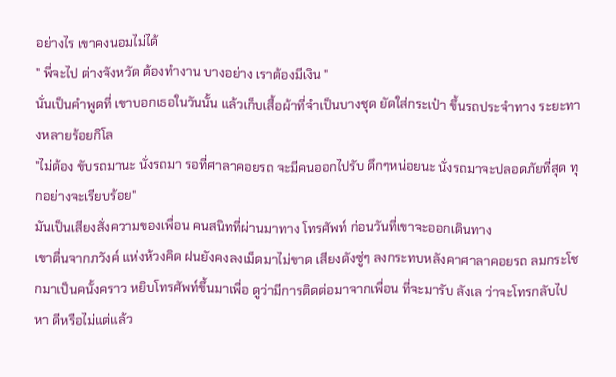อย่างไร เขาคงนอมไม่ได้
" พี่จะไป ต่างจังหวัด ต้องทำงาน บางอย่าง เราต้องมีเงิน "
นั่นเป็นคำพูดที่ เขาบอกเธอในวันนั้น แล้วเก็บเสื้อผ้าที่จำเป็นบางชุด ยัดใส่กระเป๋า ขึ้นรถประจำทาง ระยะทางหลายร้อยกิโล
"ไม่ต้อง ขับรถมานะ นั่งรถมา รอที่ศาลาคอยรถ จะมีคนออกไปรับ ดึกๆหน่อยนะ นั่งรถมาจะปลอดภัยที่สุด ทุกอย่างจะเรียบร้อย"
มันเป็นเสียงสั่งความของเพื่อน คนสนิทที่ผ่านมาทาง โทรศัพท์ ก่อนวันที่เขาจะออกเดินทาง
เขาตื่นจากภวังค์ แห่งห้วงคิด ฝนยังคงลงเม็ดมาไม่ขาด เสียงดังซู่ๆ ลงกระทบหลังคาศาลาคอยรถ ลมกระโชกมาเป็นคนั้งคราว หยิบโทรศัพท์ขึ้นมาเพื่อ ดูว่ามีการติดต่อมาจากเพื่อน ที่จะมารับ ลังเล ว่าจะโทรกลับไปหา ดีหรือไม่แต่แล้ว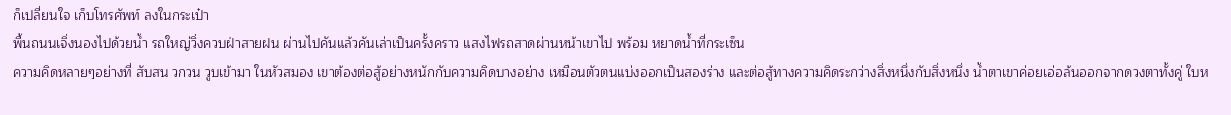ก็เปลี่ยนใจ เก็บโทรศัพท์ ลงในกระเป๋า
พื้นถนนเจิ่งนองไปด้วยน้ำ รถใหญ่วิ่งควบฝ่าสายฝน ผ่านไปคันแล้วคันเล่าเป็นครั้งคราว แสงไฟรถสาดผ่านหน้าเขาไป พร้อม หยาดน้ำที่กระเซ็น
ความคิดหลายๆอย่างที่ สับสน วกวน วูบเข้ามา ในหัวสมอง เขาต้องต่อสู้อย่างหนักกับความคิดบางอย่าง เหมือนตัวตนแบ่งออกเป็นสองร่าง และต่อสู้ทางความคิดระกว่างสิ่งหนึ่งกับสิ่งหนึ่ง น้ำตาเขาค่อยเอ่อล้นออกจากดวงตาทั้งคู่ ใบห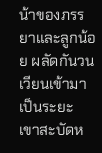น้าของภรรยาและลูกน้อย ผลัดกันวนเวียนเข้ามา เป็นระยะ
เขาสะบัดห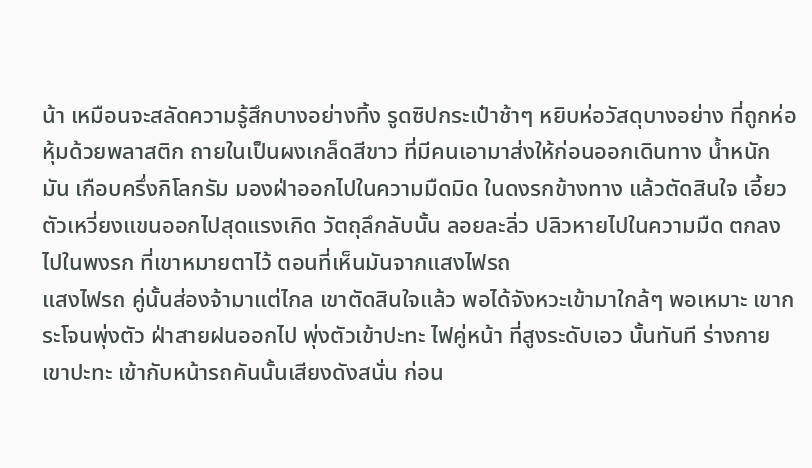น้า เหมือนจะสลัดความรู้สึกบางอย่างทิ้ง รูดซิปกระเป๋าช้าๆ หยิบห่อวัสดุบางอย่าง ที่ถูกห่อหุ้มด้วยพลาสติก ถายในเป็นผงเกล็ดสีขาว ที่มีคนเอามาส่งให้ก่อนออกเดินทาง น้ำหนักมัน เกือบครึ่งกิโลกรัม มองฝ่าออกไปในความมืดมิด ในดงรกข้างทาง แล้วตัดสินใจ เอี้ยวตัวเหวี่ยงแขนออกไปสุดแรงเกิด วัตถุลึกลับนั้น ลอยละลิ่ว ปลิวหายไปในความมืด ตกลงไปในพงรก ที่เขาหมายตาไว้ ตอนที่เห็นมันจากแสงไฟรถ
แสงไฟรถ คู่นั้นส่องจ้ามาแต่ไกล เขาตัดสินใจแล้ว พอได้จังหวะเข้ามาใกล้ๆ พอเหมาะ เขากระโจนพุ่งตัว ฝ่าสายฝนออกไป พุ่งตัวเข้าปะทะ ไฟคู่หน้า ที่สูงระดับเอว นั้นทันที ร่างกายเขาปะทะ เข้ากับหน้ารถคันนั้นเสียงดังสนั่น ก่อน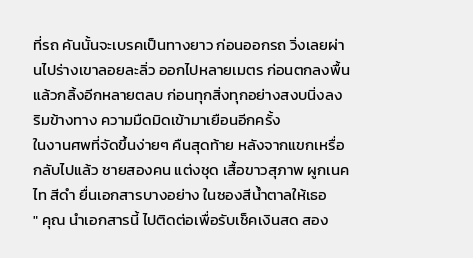ที่รถ คันนั้นจะเบรคเป็นทางยาว ก่อนออกรถ วิ่งเลยผ่านไปร่างเขาลอยละลิ่ว ออกไปหลายเมตร ก่อนตกลงพื้น แล้วกลิ้งอีกหลายตลบ ก่อนทุกสิ่งทุกอย่างสงบนิ่งลง ริมข้างทาง ความมืดมิดเข้ามาเยือนอีกครั้ง
ในงานศพที่จัดขึ้นง่ายๆ คืนสุดท้าย หลังจากแขกเหรื่อกลับไปแล้ว ชายสองคน แต่งชุด เสื้อขาวสุภาพ ผูกเนคไท สีดำ ยื่นเอกสารบางอย่าง ในซองสีน้ำตาลให้เธอ
" คุณ นำเอกสารนี้ ไปติดต่อเพื่อรับเช็คเงินสด สอง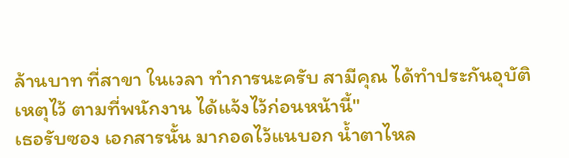ล้านบาท ที่สาขา ในเวลา ทำการนะครับ สามีคุณ ได้ทำประกันอุบัติเหตุไว้ ตามที่พนักงาน ได้แจ้งไว้ก่อนหน้านี้"
เธอรับซอง เอกสารนั้น มากอดไว้แนบอก น้ำตาไหล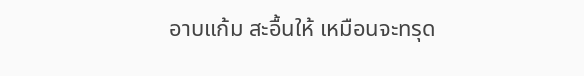อาบแก้ม สะอื้นให้ เหมือนจะทรุด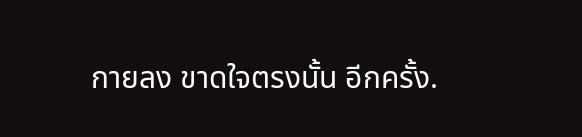กายลง ขาดใจตรงนั้น อีกครั้ง.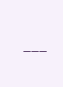___